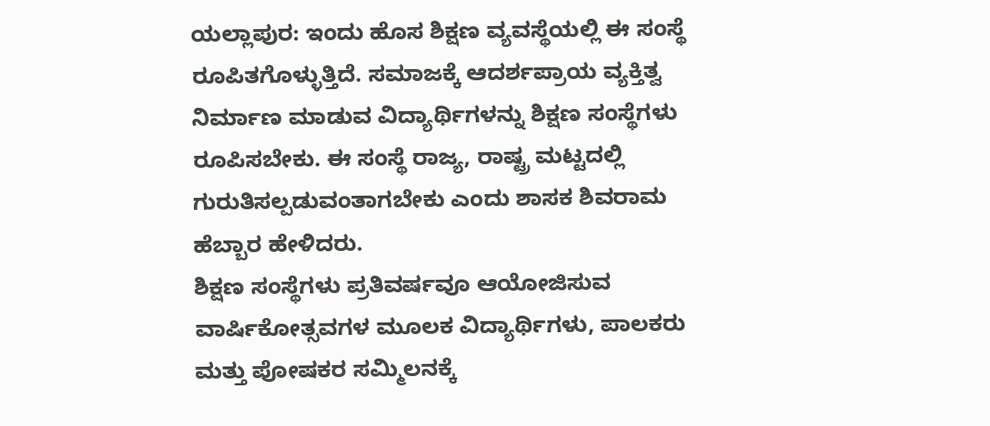ಯಲ್ಲಾಪುರ: ಇಂದು ಹೊಸ ಶಿಕ್ಷಣ ವ್ಯವಸ್ಥೆಯಲ್ಲಿ ಈ ಸಂಸ್ಥೆ ರೂಪಿತಗೊಳ್ಳುತ್ತಿದೆ. ಸಮಾಜಕ್ಕೆ ಆದರ್ಶಪ್ರಾಯ ವ್ಯಕ್ತಿತ್ವ ನಿರ್ಮಾಣ ಮಾಡುವ ವಿದ್ಯಾರ್ಥಿಗಳನ್ನು ಶಿಕ್ಷಣ ಸಂಸ್ಥೆಗಳು ರೂಪಿಸಬೇಕು. ಈ ಸಂಸ್ಥೆ ರಾಜ್ಯ, ರಾಷ್ಟ್ರ ಮಟ್ಟದಲ್ಲಿ ಗುರುತಿಸಲ್ಪಡುವಂತಾಗಬೇಕು ಎಂದು ಶಾಸಕ ಶಿವರಾಮ ಹೆಬ್ಬಾರ ಹೇಳಿದರು.
ಶಿಕ್ಷಣ ಸಂಸ್ಥೆಗಳು ಪ್ರತಿವರ್ಷವೂ ಆಯೋಜಿಸುವ ವಾರ್ಷಿಕೋತ್ಸವಗಳ ಮೂಲಕ ವಿದ್ಯಾರ್ಥಿಗಳು, ಪಾಲಕರು ಮತ್ತು ಪೋಷಕರ ಸಮ್ಮಿಲನಕ್ಕೆ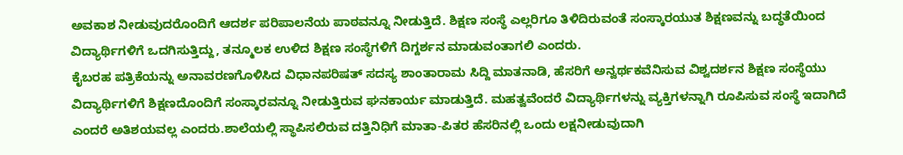ಅವಕಾಶ ನೀಡುವುದರೊಂದಿಗೆ ಆದರ್ಶ ಪರಿಪಾಲನೆಯ ಪಾಠವನ್ನೂ ನೀಡುತ್ತಿದೆ. ಶಿಕ್ಷಣ ಸಂಸ್ಥೆ ಎಲ್ಲರಿಗೂ ತಿಳಿದಿರುವಂತೆ ಸಂಸ್ಕಾರಯುತ ಶಿಕ್ಷಣವನ್ನು ಬದ್ಧತೆಯಿಂದ ವಿದ್ಯಾರ್ಥಿಗಳಿಗೆ ಒದಗಿಸುತ್ತಿದ್ದು, ತನ್ಮೂಲಕ ಉಳಿದ ಶಿಕ್ಷಣ ಸಂಸ್ಥೆಗಳಿಗೆ ದಿಗ್ದರ್ಶನ ಮಾಡುವಂತಾಗಲಿ ಎಂದರು.
ಕೈಬರಹ ಪತ್ರಿಕೆಯನ್ನು ಅನಾವರಣಗೊಳಿಸಿದ ವಿಧಾನಪರಿಷತ್ ಸದಸ್ಯ ಶಾಂತಾರಾಮ ಸಿದ್ದಿ ಮಾತನಾಡಿ, ಹೆಸರಿಗೆ ಅನ್ವರ್ಥಕವೆನಿಸುವ ವಿಶ್ವದರ್ಶನ ಶಿಕ್ಷಣ ಸಂಸ್ಥೆಯು ವಿದ್ಯಾರ್ಥಿಗಳಿಗೆ ಶಿಕ್ಷಣದೊಂದಿಗೆ ಸಂಸ್ಕಾರವನ್ನೂ ನೀಡುತ್ತಿರುವ ಘನಕಾರ್ಯ ಮಾಡುತ್ತಿದೆ. ಮಹತ್ವವೆಂದರೆ ವಿದ್ಯಾರ್ಥಿಗಳನ್ನು ವ್ಯಕ್ತಿಗಳನ್ನಾಗಿ ರೂಪಿಸುವ ಸಂಸ್ಥೆ ಇದಾಗಿದೆ ಎಂದರೆ ಅತಿಶಯವಲ್ಲ ಎಂದರು.ಶಾಲೆಯಲ್ಲಿ ಸ್ಥಾಪಿಸಲಿರುವ ದತ್ತಿನಿಧಿಗೆ ಮಾತಾ-ಪಿತರ ಹೆಸರಿನಲ್ಲಿ ಒಂದು ಲಕ್ಷನೀಡುವುದಾಗಿ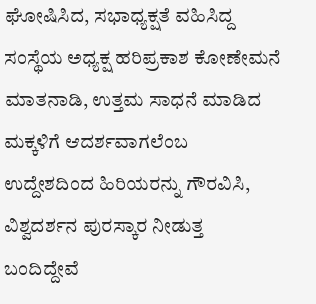ಘೋಷಿಸಿದ, ಸಭಾಧ್ಯಕ್ಷತೆ ವಹಿಸಿದ್ದ ಸಂಸ್ಥೆಯ ಅಧ್ಯಕ್ಷ ಹರಿಪ್ರಕಾಶ ಕೋಣೇಮನೆ ಮಾತನಾಡಿ, ಉತ್ತಮ ಸಾಧನೆ ಮಾಡಿದ ಮಕ್ಕಳಿಗೆ ಆದರ್ಶವಾಗಲೆಂಬ ಉದ್ದೇಶದಿಂದ ಹಿರಿಯರನ್ನು ಗೌರವಿಸಿ, ವಿಶ್ವದರ್ಶನ ಪುರಸ್ಕಾರ ನೀಡುತ್ತ ಬಂದಿದ್ದೇವೆ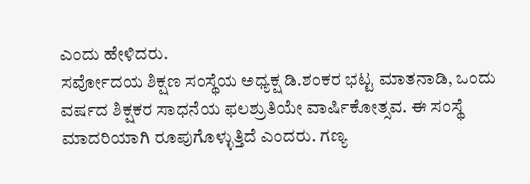ಎಂದು ಹೇಳಿದರು.
ಸರ್ವೋದಯ ಶಿಕ್ಷಣ ಸಂಸ್ಥೆಯ ಅಧ್ಯಕ್ಷ ಡಿ.ಶಂಕರ ಭಟ್ಟ ಮಾತನಾಡಿ, ಒಂದು ವರ್ಷದ ಶಿಕ್ಷಕರ ಸಾಧನೆಯ ಫಲಶ್ರುತಿಯೇ ವಾರ್ಷಿಕೋತ್ಸವ. ಈ ಸಂಸ್ಥೆ ಮಾದರಿಯಾಗಿ ರೂಪುಗೊಳ್ಳುತ್ತಿದೆ ಎಂದರು. ಗಣ್ಯ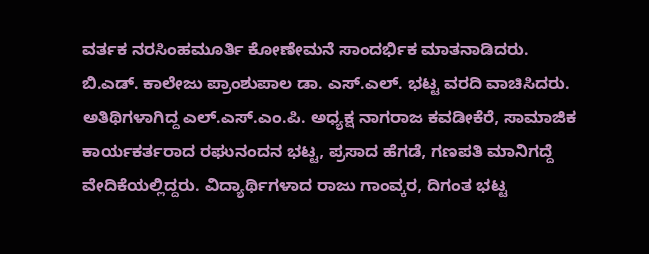ವರ್ತಕ ನರಸಿಂಹಮೂರ್ತಿ ಕೋಣೇಮನೆ ಸಾಂದರ್ಭಿಕ ಮಾತನಾಡಿದರು.
ಬಿ.ಎಡ್. ಕಾಲೇಜು ಪ್ರಾಂಶುಪಾಲ ಡಾ. ಎಸ್.ಎಲ್. ಭಟ್ಟ ವರದಿ ವಾಚಿಸಿದರು. ಅತಿಥಿಗಳಾಗಿದ್ದ ಎಲ್.ಎಸ್.ಎಂ.ಪಿ. ಅಧ್ಯಕ್ಷ ನಾಗರಾಜ ಕವಡೀಕೆರೆ, ಸಾಮಾಜಿಕ ಕಾರ್ಯಕರ್ತರಾದ ರಘುನಂದನ ಭಟ್ಟ, ಪ್ರಸಾದ ಹೆಗಡೆ, ಗಣಪತಿ ಮಾನಿಗದ್ದೆ ವೇದಿಕೆಯಲ್ಲಿದ್ದರು. ವಿದ್ಯಾರ್ಥಿಗಳಾದ ರಾಜು ಗಾಂವ್ಕರ, ದಿಗಂತ ಭಟ್ಟ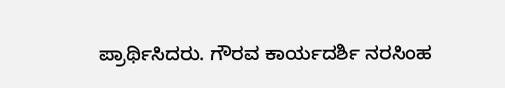ಪ್ರಾರ್ಥಿಸಿದರು. ಗೌರವ ಕಾರ್ಯದರ್ಶಿ ನರಸಿಂಹ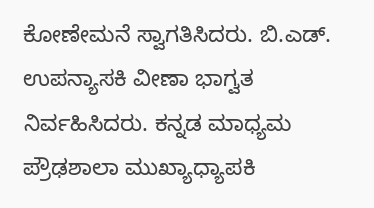ಕೋಣೇಮನೆ ಸ್ವಾಗತಿಸಿದರು. ಬಿ.ಎಡ್. ಉಪನ್ಯಾಸಕಿ ವೀಣಾ ಭಾಗ್ವತ ನಿರ್ವಹಿಸಿದರು. ಕನ್ನಡ ಮಾಧ್ಯಮ ಪ್ರೌಢಶಾಲಾ ಮುಖ್ಯಾಧ್ಯಾಪಕಿ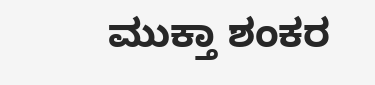ಮುಕ್ತಾ ಶಂಕರ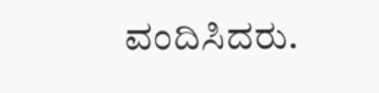ವಂದಿಸಿದರು.